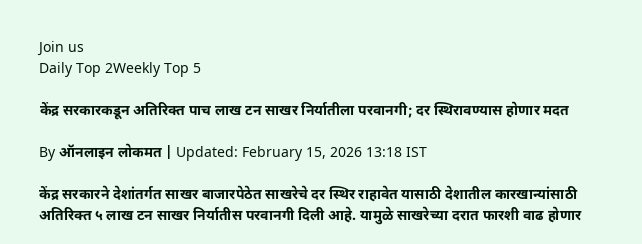Join us
Daily Top 2Weekly Top 5

केंद्र सरकारकडून अतिरिक्त पाच लाख टन साखर निर्यातीला परवानगी; दर स्थिरावण्यास होणार मदत

By ऑनलाइन लोकमत | Updated: February 15, 2026 13:18 IST

केंद्र सरकारने देशांतर्गत साखर बाजारपेठेत साखरेचे दर स्थिर राहावेत यासाठी देशातील कारखान्यांसाठी अतिरिक्त ५ लाख टन साखर निर्यातीस परवानगी दिली आहे. यामुळे साखरेच्या दरात फारशी वाढ होणार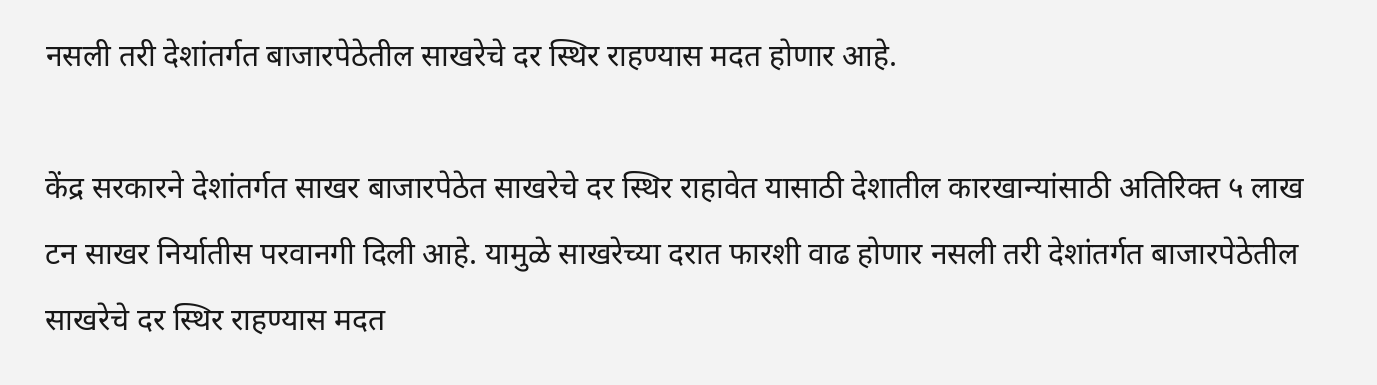नसली तरी देशांतर्गत बाजारपेठेतील साखरेचे दर स्थिर राहण्यास मदत होणार आहे.

केंद्र सरकारने देशांतर्गत साखर बाजारपेठेत साखरेचे दर स्थिर राहावेत यासाठी देशातील कारखान्यांसाठी अतिरिक्त ५ लाख टन साखर निर्यातीस परवानगी दिली आहे. यामुळे साखरेच्या दरात फारशी वाढ होणार नसली तरी देशांतर्गत बाजारपेठेतील साखरेचे दर स्थिर राहण्यास मदत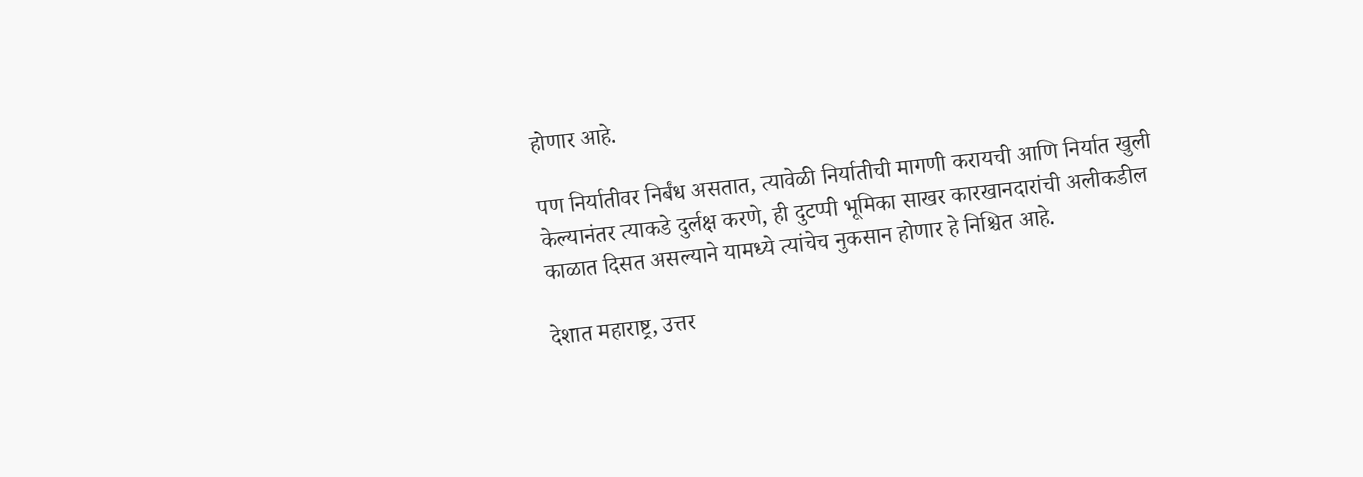होणार आहे.

पण निर्यातीवर निर्बंध असतात, त्यावेळी निर्यातीची मागणी करायची आणि निर्यात खुली केल्यानंतर त्याकडे दुर्लक्ष करणे, ही दुटप्पी भूमिका साखर कारखानदारांची अलीकडील काळात दिसत असल्याने यामध्ये त्यांचेच नुकसान होणार हे निश्चित आहे.

देशात महाराष्ट्र, उत्तर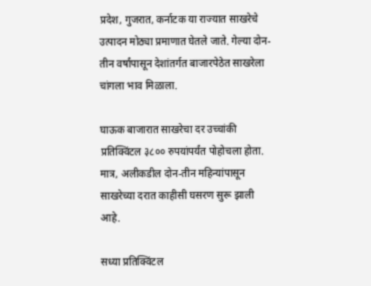प्रदेश, गुजरात, कर्नाटक या राज्यात साखरेचे उत्पादन मोठ्या प्रमाणात घेतले जाते. गेल्या दोन-तीन वर्षांपासून देशांतर्गत बाजारपेठेत साखरेला चांगला भाव मिळाला.

घाऊक बाजारात साखरेचा दर उच्चांकी प्रतिक्विंटल ३८०० रुपयांपर्यंत पोहोचला होता. मात्र, अलीकडील दोन-तीन महिन्यांपासून साखरेच्या दरात काहीसी घसरण सुरू झाली आहे.

सध्या प्रतिक्विंटल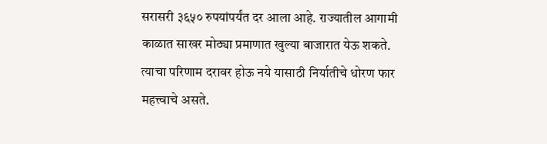सरासरी ३६५० रुपयांपर्यंत दर आला आहे. राज्यातील आगामी काळात साखर मोठ्या प्रमाणात खुल्या बाजारात येऊ शकते. त्याचा परिणाम दरावर होऊ नये यासाठी निर्यातीचे धोरण फार महत्त्वाचे असते.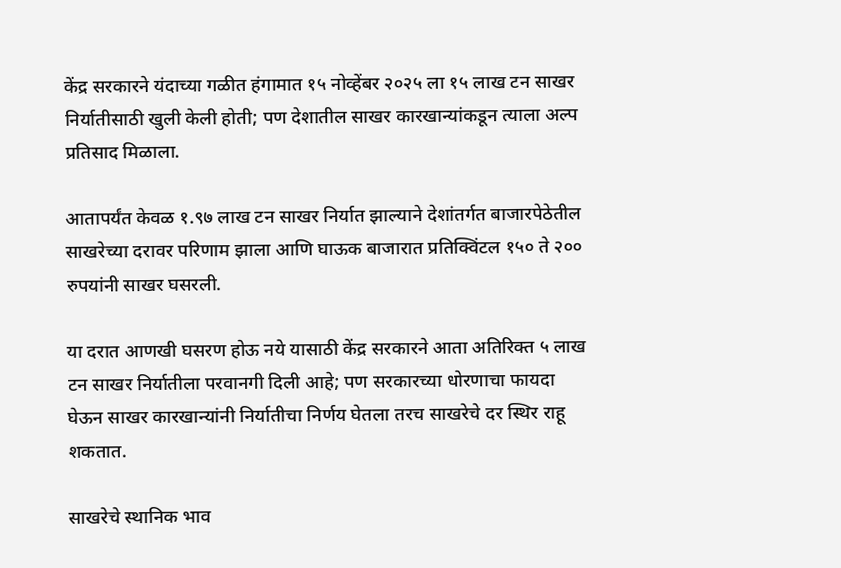केंद्र सरकारने यंदाच्या गळीत हंगामात १५ नोव्हेंबर २०२५ ला १५ लाख टन साखर निर्यातीसाठी खुली केली होती; पण देशातील साखर कारखान्यांकडून त्याला अल्प प्रतिसाद मिळाला.

आतापर्यंत केवळ १.९७ लाख टन साखर निर्यात झाल्याने देशांतर्गत बाजारपेठेतील साखरेच्या दरावर परिणाम झाला आणि घाऊक बाजारात प्रतिक्विंटल १५० ते २०० रुपयांनी साखर घसरली.

या दरात आणखी घसरण होऊ नये यासाठी केंद्र सरकारने आता अतिरिक्त ५ लाख टन साखर निर्यातीला परवानगी दिली आहे; पण सरकारच्या धोरणाचा फायदा घेऊन साखर कारखान्यांनी निर्यातीचा निर्णय घेतला तरच साखरेचे दर स्थिर राहू शकतात.

साखरेचे स्थानिक भाव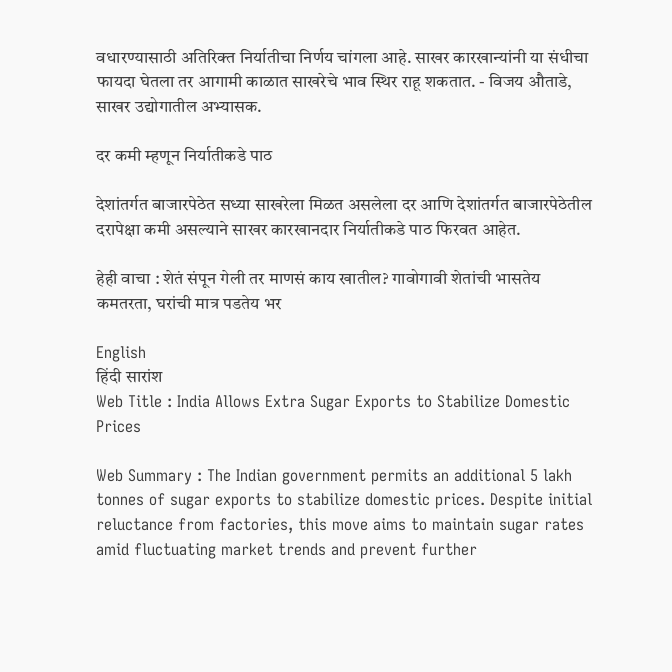वधारण्यासाठी अतिरिक्त निर्यातीचा निर्णय चांगला आहे. साखर कारखान्यांनी या संधीचा फायदा घेतला तर आगामी काळात साखरेचे भाव स्थिर राहू शकतात. - विजय औताडे, साखर उद्योगातील अभ्यासक.

दर कमी म्हणून निर्यातीकडे पाठ

देशांतर्गत बाजारपेठेत सध्या साखरेला मिळत असलेला दर आणि देशांतर्गत बाजारपेठेतील दरापेक्षा कमी असल्याने साखर कारखानदार निर्यातीकडे पाठ फिरवत आहेत.

हेही वाचा : शेतं संपून गेली तर माणसं काय खातील? गावोगावी शेतांची भासतेय कमतरता, घरांची मात्र पडतेय भर

English
हिंदी सारांश
Web Title : India Allows Extra Sugar Exports to Stabilize Domestic Prices

Web Summary : The Indian government permits an additional 5 lakh tonnes of sugar exports to stabilize domestic prices. Despite initial reluctance from factories, this move aims to maintain sugar rates amid fluctuating market trends and prevent further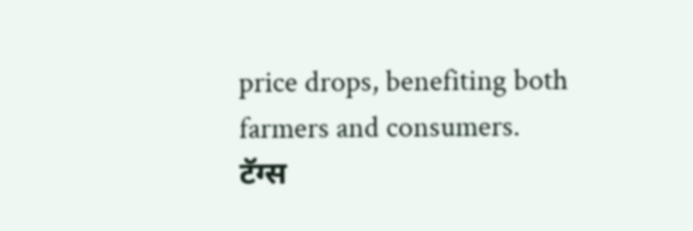price drops, benefiting both farmers and consumers.
टॅग्स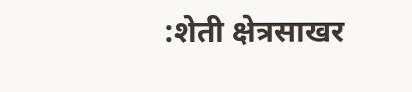:शेती क्षेत्रसाखर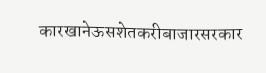कारखानेऊसशेतकरीबाजारसरकार